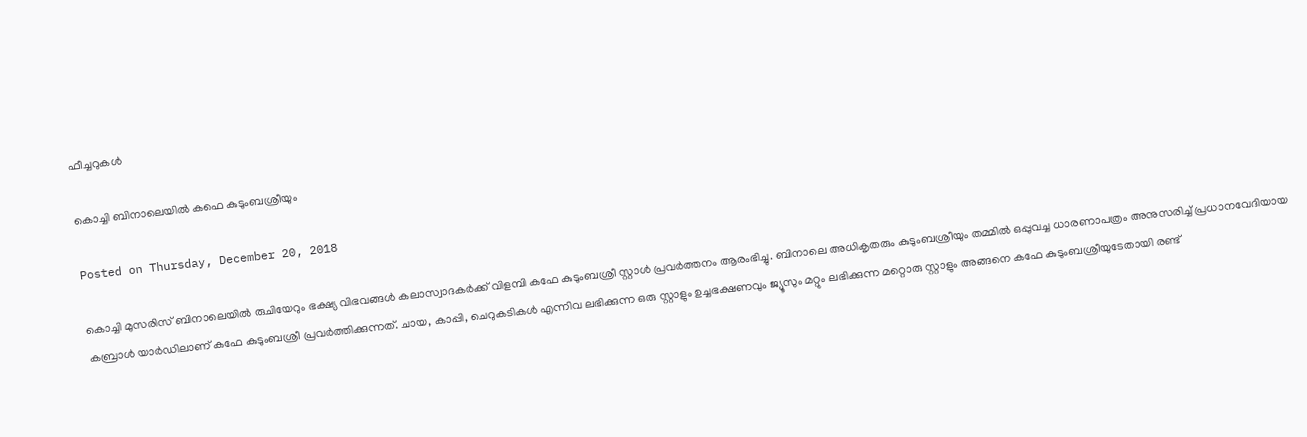ഫീച്ചറുകള്‍

കൊച്ചി ബിനാലെയില്‍ കഫെ കുടുംബശ്രീയും

Posted on Thursday, December 20, 2018

കൊച്ചി മുസരിസ് ബിനാലെയില്‍ രുചിയേറും ഭക്ഷ്യ വിഭവങ്ങള്‍ കലാസ്വാദകര്‍ക്ക് വിളമ്പി കഫേ കുടുംബശ്രീ സ്റ്റാള്‍ പ്രവര്‍ത്തനം ആരംഭിച്ചു. ബിനാലെ അധികൃതരും കുടുംബശ്രീയും തമ്മില്‍ ഒപ്പുവച്ച ധാരണാപത്രം അനുസരിച്ച് പ്രധാനവേദിയായ കബ്രാള്‍ യാര്‍ഡിലാണ് കഫേ കുടുംബശ്രീ പ്രവര്‍ത്തിക്കുന്നത്. ചായ, കാപ്പി, ചെറുകടികള്‍ എന്നിവ ലഭിക്കുന്ന ഒരു സ്റ്റാളും ഉച്ചഭക്ഷണവും ജ്യൂസും മറ്റും ലഭിക്കുന്ന മറ്റൊരു സ്റ്റാളും അങ്ങനെ കഫേ കുടുംബശ്രീയുടേതായി രണ്ട്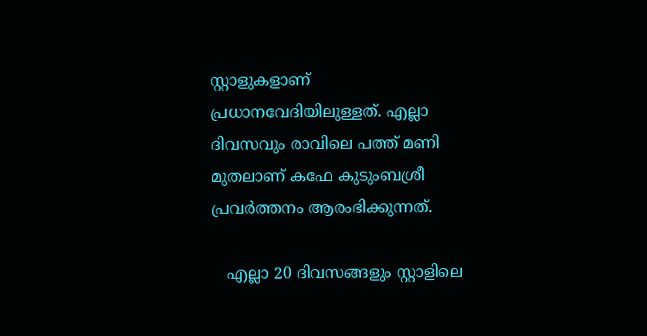സ്റ്റാളുകളാണ് പ്രധാനവേദിയിലുള്ളത്. എല്ലാ ദിവസവും രാവിലെ പത്ത് മണി മുതലാണ് കഫേ കുടുംബശ്രീ പ്രവര്‍ത്തനം ആരംഭിക്കുന്നത്.

   എല്ലാ 20 ദിവസങ്ങളും സ്റ്റാളിലെ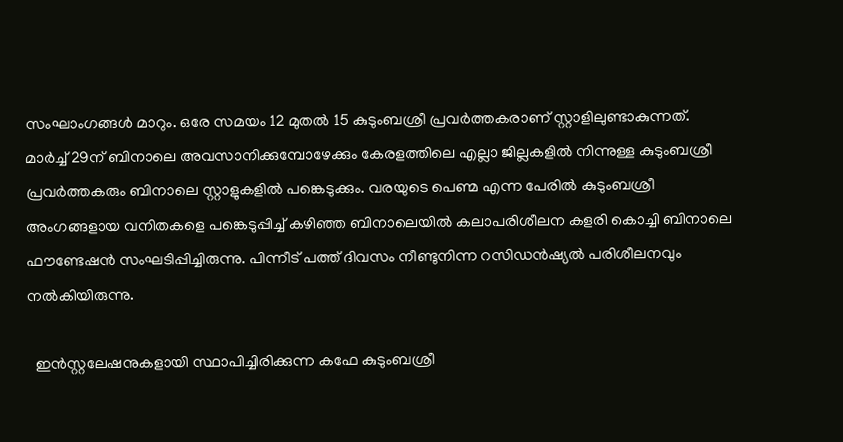സംഘാംഗങ്ങള്‍ മാറും. ഒരേ സമയം 12 മുതല്‍ 15 കുടുംബശ്രീ പ്രവര്‍ത്തകരാണ് സ്റ്റാളിലുണ്ടാകുന്നത്. മാര്‍ച്ച് 29ന് ബിനാലെ അവസാനിക്കുമ്പോഴേക്കും കേരളത്തിലെ എല്ലാ ജില്ലകളില്‍ നിന്നുള്ള കുടുംബശ്രീ പ്രവര്‍ത്തകരും ബിനാലെ സ്റ്റാളുകളില്‍ പങ്കെടുക്കും. വരയുടെ പെണ്മ എന്ന പേരില്‍ കുടുംബശ്രീ അംഗങ്ങളായ വനിതകളെ പങ്കെടുപ്പിച്ച് കഴിഞ്ഞ ബിനാലെയില്‍ കലാപരിശീലന കളരി കൊച്ചി ബിനാലെ ഫൗണ്ടേഷന്‍ സംഘടിപ്പിച്ചിരുന്നു. പിന്നീട് പത്ത് ദിവസം നീണ്ടുനിന്ന റസിഡന്‍ഷ്യല്‍ പരിശീലനവും നല്‍കിയിരുന്നു.

  ഇന്‍സ്റ്റലേഷനുകളായി സ്ഥാപിച്ചിരിക്കുന്ന കഫേ കുടുംബശ്രീ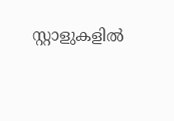സ്റ്റാളുകളില്‍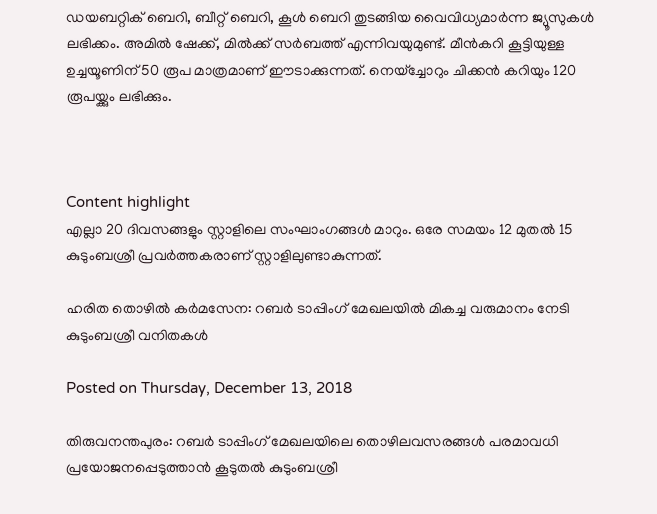ഡയബറ്റിക് ബെറി, ബീറ്റ് ബെറി, കൂള്‍ ബെറി തുടങ്ങിയ വൈവിധ്യമാര്‍ന്ന ജ്യൂസുകള്‍ ലഭിക്കം. അമില്‍ ഷേക്ക്, മില്‍ക്ക് സര്‍ബത്ത് എന്നിവയുമുണ്ട്. മീന്‍കറി കൂട്ടിയുള്ള ഉച്ചയൂണിന് 50 രൂപ മാത്രമാണ് ഈടാക്കുന്നത്. നെയ്‌ച്ചോറും ചിക്കന്‍ കറിയും 120 രൂപയ്ക്കും ലഭിക്കും.



Content highlight
എല്ലാ 20 ദിവസങ്ങളും സ്റ്റാളിലെ സംഘാംഗങ്ങള്‍ മാറും. ഒരേ സമയം 12 മുതല്‍ 15 കുടുംബശ്രീ പ്രവര്‍ത്തകരാണ് സ്റ്റാളിലുണ്ടാകുന്നത്.

ഹരിത തൊഴില്‍ കര്‍മസേന: റബര്‍ ടാപ്പിംഗ് മേഖലയില്‍ മികച്ച വരുമാനം നേടി കുടുംബശ്രീ വനിതകള്‍

Posted on Thursday, December 13, 2018

തിരുവനന്തപുരം: റബര്‍ ടാപ്പിംഗ് മേഖലയിലെ തൊഴിലവസരങ്ങള്‍ പരമാവധി പ്രയോജനപ്പെടുത്താന്‍ കൂടുതല്‍ കുടുംബശ്രീ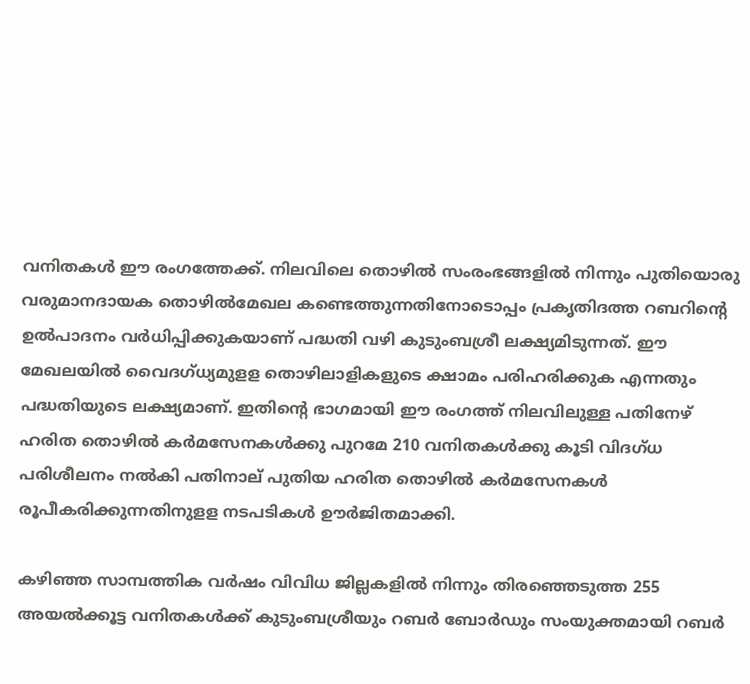വനിതകള്‍ ഈ രംഗത്തേക്ക്. നിലവിലെ തൊഴില്‍ സംരംഭങ്ങളില്‍ നിന്നും പുതിയൊരു വരുമാനദായക തൊഴില്‍മേഖല കണ്ടെത്തുന്നതിനോടൊപ്പം പ്രകൃതിദത്ത റബറിന്‍റെ ഉല്‍പാദനം വര്‍ധിപ്പിക്കുകയാണ് പദ്ധതി വഴി കുടുംബശ്രീ ലക്ഷ്യമിടുന്നത്. ഈ മേഖലയില്‍ വൈദഗ്ധ്യമുളള തൊഴിലാളികളുടെ ക്ഷാമം പരിഹരിക്കുക എന്നതും പദ്ധതിയുടെ ലക്ഷ്യമാണ്. ഇതിന്‍റെ ഭാഗമായി ഈ രംഗത്ത് നിലവിലുള്ള പതിനേഴ് ഹരിത തൊഴില്‍ കര്‍മസേനകള്‍ക്കു പുറമേ 210 വനിതകള്‍ക്കു കൂടി വിദഗ്ധ പരിശീലനം നല്‍കി പതിനാല് പുതിയ ഹരിത തൊഴില്‍ കര്‍മസേനകള്‍ രൂപീകരിക്കുന്നതിനുളള നടപടികള്‍ ഊര്‍ജിതമാക്കി.

കഴിഞ്ഞ സാമ്പത്തിക വര്‍ഷം വിവിധ ജില്ലകളില്‍ നിന്നും തിരഞ്ഞെടുത്ത 255 അയല്‍ക്കൂട്ട വനിതകള്‍ക്ക് കുടുംബശ്രീയും റബര്‍ ബോര്‍ഡും സംയുക്തമായി റബര്‍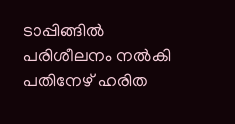ടാപ്പിങ്ങില്‍ പരിശീലനം നല്‍കി പതിനേഴ് ഹരിത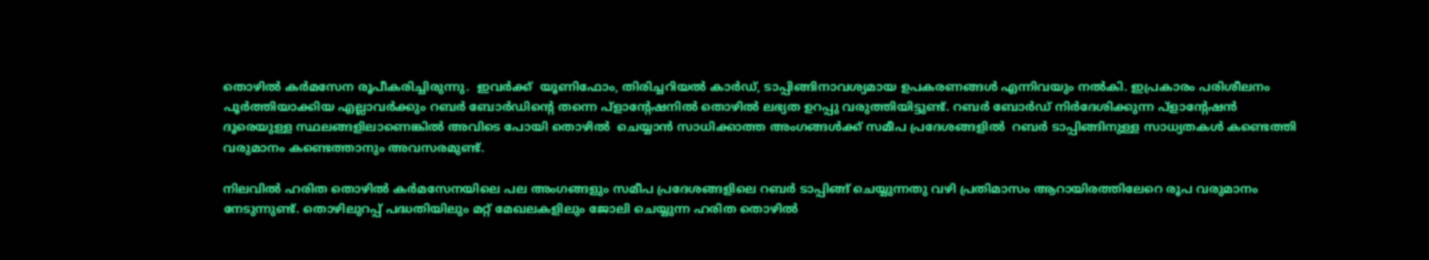തൊഴില്‍ കര്‍മസേന രൂപീകരിച്ചിരുന്നു.  ഇവര്‍ക്ക്  യൂണിഫോം, തിരിച്ചറിയല്‍ കാര്‍ഡ്, ടാപ്പിങ്ങിനാവശ്യമായ ഉപകരണങ്ങള്‍ എന്നിവയും നല്‍കി. ഇപ്രകാരം പരിശീലനം പൂര്‍ത്തിയാക്കിയ എല്ലാവര്‍ക്കും റബര്‍ ബോര്‍ഡിന്‍റെ തന്നെ പ്ളാന്‍റേഷനില്‍ തൊഴില്‍ ലഭ്യത ഉറപ്പു വരുത്തിയിട്ടുണ്ട്. റബര്‍ ബോര്‍ഡ് നിര്‍ദേശിക്കുന്ന പ്ളാന്‍റേഷന്‍ ദൂരെയുള്ള സ്ഥലങ്ങളിലാണെങ്കില്‍ അവിടെ പോയി തൊഴില്‍  ചെയ്യാന്‍ സാധിക്കാത്ത അംഗങ്ങള്‍ക്ക് സമീപ പ്രദേശങ്ങളില്‍  റബര്‍ ടാപ്പിങ്ങിനുള്ള സാധ്യതകള്‍ കണ്ടെത്തി വരുമാനം കണ്ടെത്താനും അവസരമുണ്ട്.

നിലവില്‍ ഹരിത തൊഴില്‍ കര്‍മസേനയിലെ പല അംഗങ്ങളും സമീപ പ്രദേശങ്ങളിലെ റബര്‍ ടാപ്പിങ്ങ് ചെയ്യുന്നതു വഴി പ്രതിമാസം ആറായിരത്തിലേറെ രൂപ വരുമാനം നേടുന്നുണ്ട്. തൊഴിലുറപ്പ് പദ്ധതിയിലും മറ്റ് മേഖലകളിലും ജോലി ചെയ്യുന്ന ഹരിത തൊഴില്‍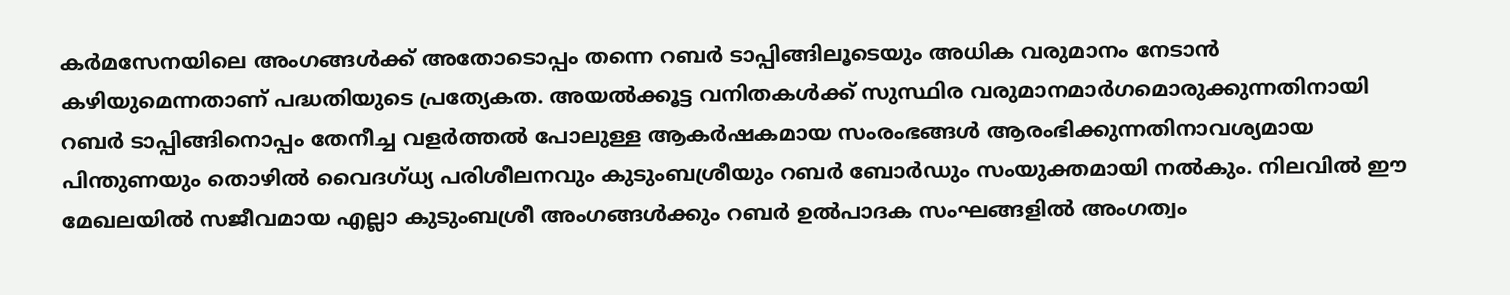കര്‍മസേനയിലെ അംഗങ്ങള്‍ക്ക് അതോടൊപ്പം തന്നെ റബര്‍ ടാപ്പിങ്ങിലൂടെയും അധിക വരുമാനം നേടാന്‍ കഴിയുമെന്നതാണ് പദ്ധതിയുടെ പ്രത്യേകത. അയല്‍ക്കൂട്ട വനിതകള്‍ക്ക് സുസ്ഥിര വരുമാനമാര്‍ഗമൊരുക്കുന്നതിനായി റബര്‍ ടാപ്പിങ്ങിനൊപ്പം തേനീച്ച വളര്‍ത്തല്‍ പോലുള്ള ആകര്‍ഷകമായ സംരംഭങ്ങള്‍ ആരംഭിക്കുന്നതിനാവശ്യമായ പിന്തുണയും തൊഴില്‍ വൈദഗ്ധ്യ പരിശീലനവും കുടുംബശ്രീയും റബര്‍ ബോര്‍ഡും സംയുക്തമായി നല്‍കും. നിലവില്‍ ഈ മേഖലയില്‍ സജീവമായ എല്ലാ കുടുംബശ്രീ അംഗങ്ങള്‍ക്കും റബര്‍ ഉല്‍പാദക സംഘങ്ങളില്‍ അംഗത്വം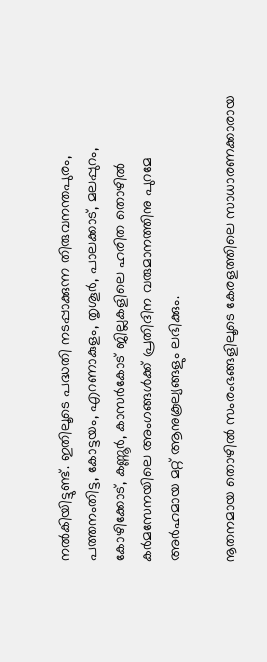നല്‍കിയിട്ടുണ്ട്. ഇതിലൂടെ പദ്ധതി നടപ്പാക്കുന്ന തിരുവനന്തപുരം, പത്തനംതിട്ട, കോട്ടയം, എറണാകുളം, തൃശൂര്‍, പാലക്കാട്, മലപ്പുറം, കോഴിക്കോട്, കണ്ണൂര്‍, കാസര്‍കോട് ജില്ലകളിലെ ഹരിത തൊഴില്‍ കര്‍മസേനയിലെ അംഗങ്ങള്‍ക്ക് പ്രതിദിന വരുമാനത്തിനു പുറമേ അര്‍ഹമായ മറ്റ് ആനുകൂല്യങ്ങളും ലഭിക്കും.

നൂതനമായ തൊഴില്‍ സംരംഭങ്ങളിലൂടെ കേരളത്തിലെ സാധാരണക്കാരായ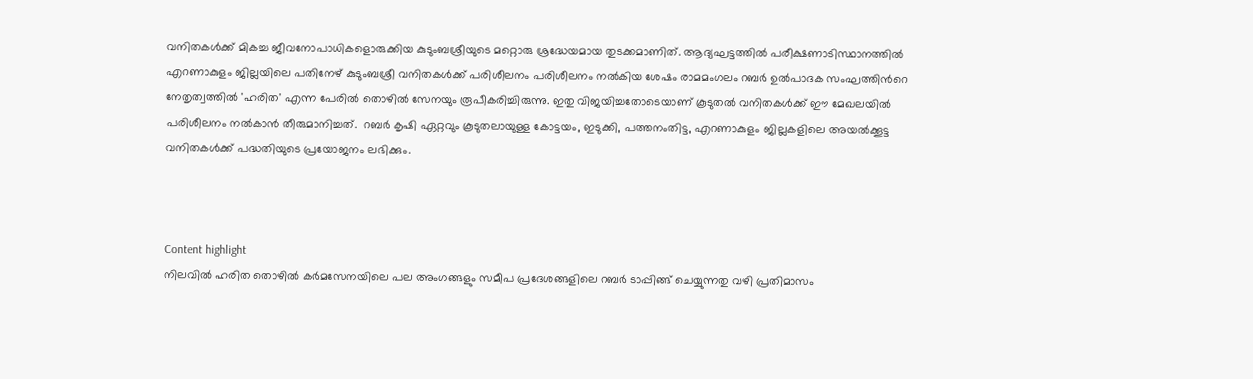വനിതകള്‍ക്ക് മികച്ച ജീവനോപാധികളൊരുക്കിയ കുടുംബശ്രീയുടെ മറ്റൊരു ശ്രദ്ധേയമായ തുടക്കമാണിത്. ആദ്യഘട്ടത്തില്‍ പരീക്ഷണാടിസ്ഥാനത്തില്‍  എറണാകുളം ജില്ലയിലെ പതിനേഴ് കുടുംബശ്രീ വനിതകള്‍ക്ക് പരിശീലനം പരിശീലനം നല്‍കിയ ശേഷം രാമമംഗലം റബര്‍ ഉല്‍പാദക സംഘത്തിന്‍റെ നേതൃത്വത്തില്‍ 'ഹരിത' എന്ന പേരില്‍ തൊഴില്‍ സേനയും രൂപീകരിച്ചിരുന്നു. ഇതു വിജയിച്ചതോടെയാണ് കൂടുതല്‍ വനിതകള്‍ക്ക് ഈ മേഖലയില്‍ പരിശീലനം നല്‍കാന്‍ തീരുമാനിച്ചത്.  റബര്‍ കൃഷി ഏറ്റവും കൂടുതലായുള്ള കോട്ടയം, ഇടുക്കി, പത്തനംതിട്ട, എറണാകുളം ജില്ലകളിലെ അയല്‍ക്കൂട്ട വനിതകള്‍ക്ക് പദ്ധതിയുടെ പ്രയോജനം ലഭിക്കും.



Content highlight
നിലവില്‍ ഹരിത തൊഴില്‍ കര്‍മസേനയിലെ പല അംഗങ്ങളും സമീപ പ്രദേശങ്ങളിലെ റബര്‍ ടാപ്പിങ്ങ് ചെയ്യുന്നതു വഴി പ്രതിമാസം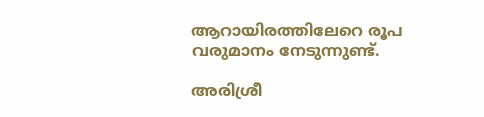ആറായിരത്തിലേറെ രൂപ വരുമാനം നേടുന്നുണ്ട്.

അരിശ്രീ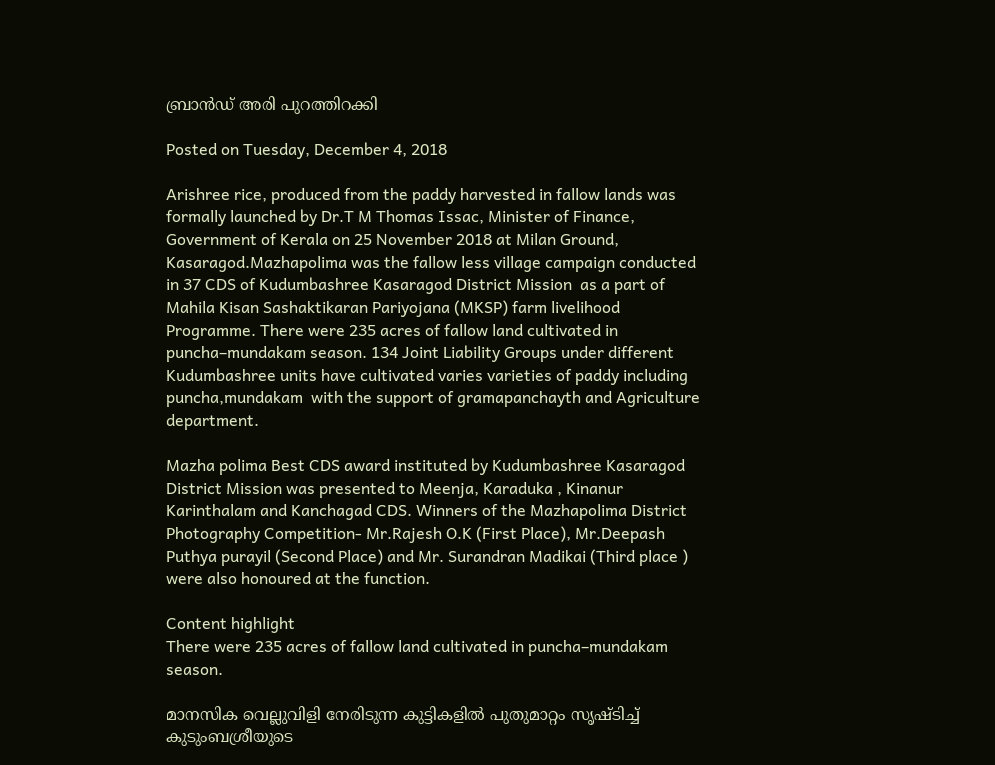ബ്രാന്‍ഡ് അരി പുറത്തിറക്കി

Posted on Tuesday, December 4, 2018

Arishree rice, produced from the paddy harvested in fallow lands was formally launched by Dr.T M Thomas Issac, Minister of Finance, Government of Kerala on 25 November 2018 at Milan Ground, Kasaragod.Mazhapolima was the fallow less village campaign conducted in 37 CDS of Kudumbashree Kasaragod District Mission  as a part of Mahila Kisan Sashaktikaran Pariyojana (MKSP) farm livelihood Programme. There were 235 acres of fallow land cultivated in puncha–mundakam season. 134 Joint Liability Groups under different Kudumbashree units have cultivated varies varieties of paddy including puncha,mundakam  with the support of gramapanchayth and Agriculture department.

Mazha polima Best CDS award instituted by Kudumbashree Kasaragod District Mission was presented to Meenja, Karaduka , Kinanur Karinthalam and Kanchagad CDS. Winners of the Mazhapolima District Photography Competition- Mr.Rajesh O.K (First Place), Mr.Deepash Puthya purayil (Second Place) and Mr. Surandran Madikai (Third place ) were also honoured at the function.

Content highlight
There were 235 acres of fallow land cultivated in puncha–mundakam season.

മാനസിക വെല്ലുവിളി നേരിടുന്ന കുട്ടികളില്‍ പുതുമാറ്റം സൃഷ്ടിച്ച് കുടുംബശ്രീയുടെ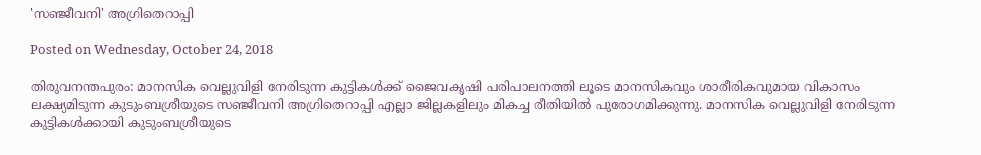'സഞ്ജീവനി' അഗ്രിതെറാപ്പി

Posted on Wednesday, October 24, 2018

തിരുവനന്തപുരം: മാനസിക വെല്ലുവിളി നേരിടുന്ന കുട്ടികള്‍ക്ക് ജൈവകൃഷി പരിപാലനത്തി ലൂടെ മാനസികവും ശാരീരികവുമായ വികാസം ലക്ഷ്യമിടുന്ന കുടുംബശ്രീയുടെ സഞ്ജീവനി അഗ്രിതെറാപ്പി എല്ലാ ജില്ലകളിലും മികച്ച രീതിയില്‍ പുരോഗമിക്കുന്നു. മാനസിക വെല്ലുവിളി നേരിടുന്ന കുട്ടികള്‍ക്കായി കുടുംബശ്രീയുടെ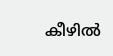കീഴില്‍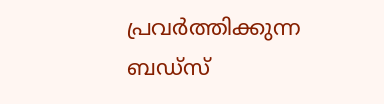പ്രവര്‍ത്തിക്കുന്ന ബഡ്സ്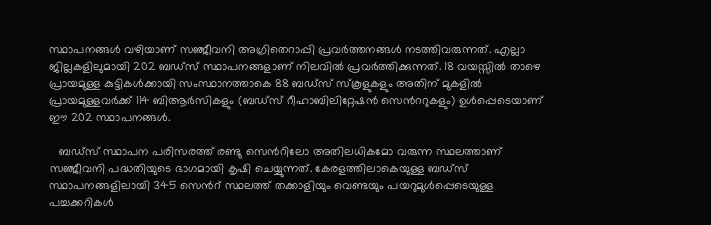സ്ഥാപനങ്ങള്‍ വഴിയാണ് സഞ്ജീവനി അഗ്രിതെറാപ്പി പ്രവര്‍ത്തനങ്ങള്‍ നടത്തിവരുന്നത്. എല്ലാ ജില്ലകളിലുമായി 202 ബഡ്സ് സ്ഥാപനങ്ങളാണ് നിലവില്‍ പ്രവര്‍ത്തിക്കുന്നത്. 18 വയസ്സില്‍ താഴെ പ്രായമുള്ള കുട്ടികള്‍ക്കായി സംസ്ഥാനത്താകെ 88 ബഡ്സ് സ്കൂളുകളും അതിന് മുകളില്‍ പ്രായമുള്ളവര്‍ക്ക് 114 ബിആര്‍സികളും (ബഡ്സ് റീഹാബിലിറ്റേഷന്‍ സെന്‍ററുകളും) ഉള്‍പ്പെടെയാണ് ഈ 202 സ്ഥാപനങ്ങള്‍.

   ബഡ്സ് സ്ഥാപന പരിസരത്ത് രണ്ടു സെന്‍റിലോ അതിലധികമോ വരുന്ന സ്ഥലത്താണ് സഞ്ജീവനി പദ്ധതിയുടെ ഭാഗമായി കൃഷി ചെയ്യുന്നത്. കേരളത്തിലാകെയുള്ള ബഡ്സ് സ്ഥാപനങ്ങളിലായി 345 സെന്‍റ് സ്ഥലത്ത് തക്കാളിയും വെണ്ടയും പയറുമുള്‍പ്പെടെയുള്ള പച്ചക്കറികള്‍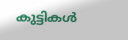കുട്ടികള്‍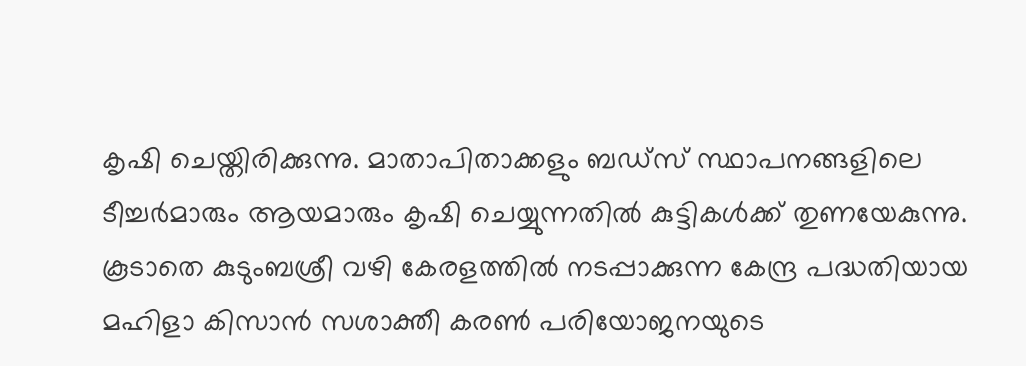കൃഷി ചെയ്തിരിക്കുന്നു. മാതാപിതാക്കളും ബഡ്സ് സ്ഥാപനങ്ങളിലെ ടീച്ചര്‍മാരും ആയമാരും കൃഷി ചെയ്യുന്നതില്‍ കുട്ടികള്‍ക്ക് തുണയേകുന്നു. കൂടാതെ കുടുംബശ്രീ വഴി കേരളത്തില്‍ നടപ്പാക്കുന്ന കേന്ദ്ര പദ്ധതിയായ മഹിളാ കിസാന്‍ സശാക്തീ കരണ്‍ പരിയോജനയുടെ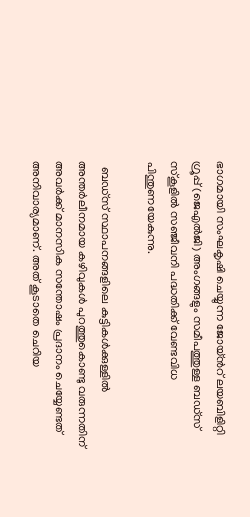ഭാഗമായി സംഘകൃഷി ചെയ്യുന്ന ജോയ്ന്‍റ് ലയബിളിറ്റി ഗ്രൂപ്പ് (ജെഎല്‍ജി) അംഗങ്ങളും സമീപത്തുള്ള ബഡ്സ് സ്കൂളില്‍ സഞ്ജീവനി പദ്ധതിക്ക് വേണ്ടവിധ പിന്തുണയേകുന്നു.

  ബഡ്സ് സ്ഥാപനങ്ങളിലെ കുട്ടികള്‍ക്കുള്ളില്‍ അന്തര്‍ലീനമായ കഴിവുകള്‍ പുറത്തുകൊണ്ടു വരുന്നതിന് അവര്‍ക്ക് മാനസിക സന്തോഷം പ്രദാനം ചെയ്യേണ്ടത് അനിവാര്യമാണ്. അത് കൂടാതെ ചെറിയ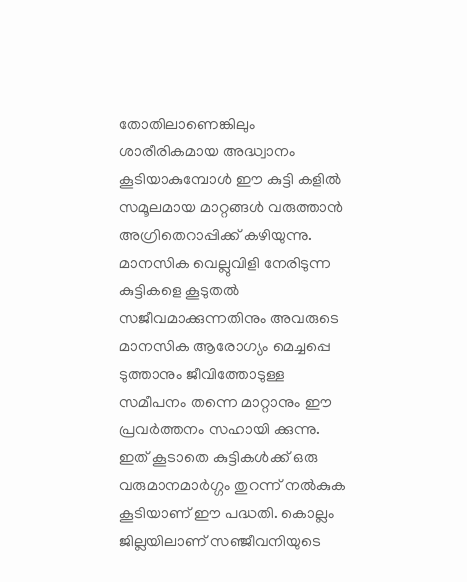തോതിലാണെങ്കിലും ശാരീരികമായ അദ്ധ്വാനം കൂടിയാകുമ്പോള്‍ ഈ കുട്ടി കളില്‍ സമൂലമായ മാറ്റങ്ങള്‍ വരുത്താന്‍ അഗ്രിതെറാപ്പിക്ക് കഴിയുന്നു. മാനസിക വെല്ലുവിളി നേരിടുന്ന കുട്ടികളെ കൂടുതല്‍ സജീവമാക്കുന്നതിനും അവരുടെ മാനസിക ആരോഗ്യം മെച്ചപ്പെ ടുത്താനും ജീവിത്തോടുള്ള സമീപനം തന്നെ മാറ്റാനും ഈ പ്രവര്‍ത്തനം സഹായി ക്കുന്നു. ഇത് കൂടാതെ കുട്ടികള്‍ക്ക് ഒരു വരുമാനമാര്‍ഗ്ഗം തുറന്ന് നല്‍കുക കൂടിയാണ് ഈ പദ്ധതി. കൊല്ലം ജില്ലയിലാണ് സഞ്ജീവനിയുടെ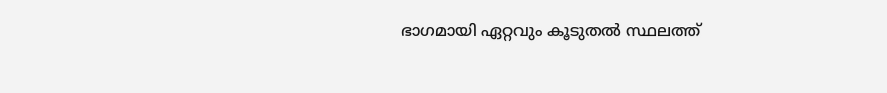ഭാഗമായി ഏറ്റവും കൂടുതല്‍ സ്ഥലത്ത്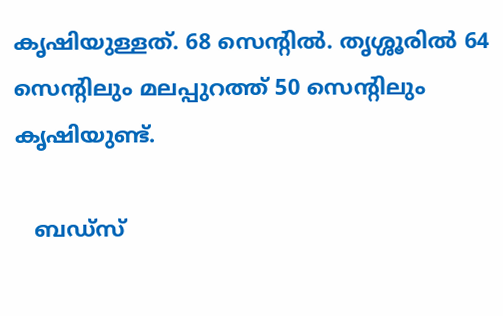കൃഷിയുള്ളത്. 68 സെന്‍റില്‍. തൃശ്ശൂരില്‍ 64 സെന്‍റിലും മലപ്പുറത്ത് 50 സെന്‍റിലും കൃഷിയുണ്ട്.

   ബഡ്സ്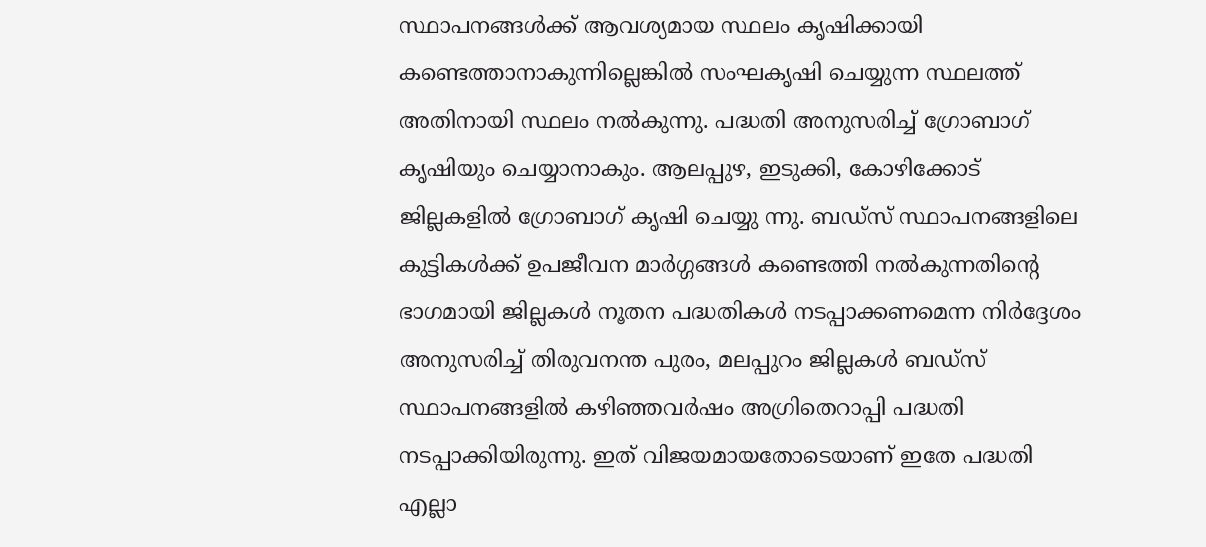സ്ഥാപനങ്ങള്‍ക്ക് ആവശ്യമായ സ്ഥലം കൃഷിക്കായി കണ്ടെത്താനാകുന്നില്ലെങ്കില്‍ സംഘകൃഷി ചെയ്യുന്ന സ്ഥലത്ത് അതിനായി സ്ഥലം നല്‍കുന്നു. പദ്ധതി അനുസരിച്ച് ഗ്രോബാഗ് കൃഷിയും ചെയ്യാനാകും. ആലപ്പുഴ, ഇടുക്കി, കോഴിക്കോട് ജില്ലകളില്‍ ഗ്രോബാഗ് കൃഷി ചെയ്യു ന്നു. ബഡ്സ് സ്ഥാപനങ്ങളിലെ കുട്ടികള്‍ക്ക് ഉപജീവന മാര്‍ഗ്ഗങ്ങള്‍ കണ്ടെത്തി നല്‍കുന്നതിന്‍റെ ഭാഗമായി ജില്ലകള്‍ നൂതന പദ്ധതികള്‍ നടപ്പാക്കണമെന്ന നിര്‍ദ്ദേശം അനുസരിച്ച് തിരുവനന്ത പുരം, മലപ്പുറം ജില്ലകള്‍ ബഡ്സ് സ്ഥാപനങ്ങളില്‍ കഴിഞ്ഞവര്‍ഷം അഗ്രിതെറാപ്പി പദ്ധതി നടപ്പാക്കിയിരുന്നു. ഇത് വിജയമായതോടെയാണ് ഇതേ പദ്ധതി എല്ലാ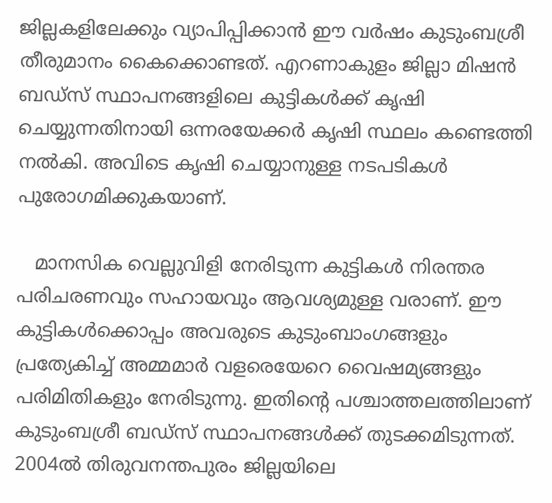ജില്ലകളിലേക്കും വ്യാപിപ്പിക്കാന്‍ ഈ വര്‍ഷം കുടുംബശ്രീ തീരുമാനം കൈക്കൊണ്ടത്. എറണാകുളം ജില്ലാ മിഷന്‍ ബഡ്സ് സ്ഥാപനങ്ങളിലെ കുട്ടികള്‍ക്ക് കൃഷി ചെയ്യുന്നതിനായി ഒന്നരയേക്കര്‍ കൃഷി സ്ഥലം കണ്ടെത്തി നല്‍കി. അവിടെ കൃഷി ചെയ്യാനുള്ള നടപടികള്‍ പുരോഗമിക്കുകയാണ്.

   മാനസിക വെല്ലുവിളി നേരിടുന്ന കുട്ടികള്‍ നിരന്തര പരിചരണവും സഹായവും ആവശ്യമുള്ള വരാണ്. ഈ കുട്ടികള്‍ക്കൊപ്പം അവരുടെ കുടുംബാംഗങ്ങളും പ്രത്യേകിച്ച് അമ്മമാര്‍ വളരെയേറെ വൈഷമ്യങ്ങളും പരിമിതികളും നേരിടുന്നു. ഇതിന്‍റെ പശ്ചാത്തലത്തിലാണ് കുടുംബശ്രീ ബഡ്സ് സ്ഥാപനങ്ങള്‍ക്ക് തുടക്കമിടുന്നത്. 2004ല്‍ തിരുവനന്തപുരം ജില്ലയിലെ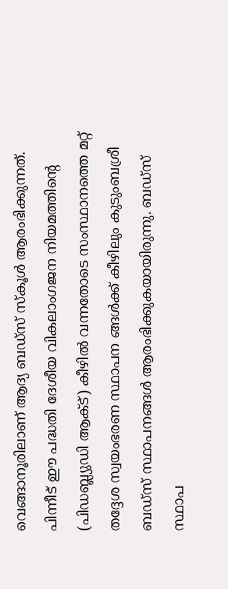വെങ്ങാനൂരിലാണ് ആദ്യ ബഡ്സ് സ്കൂള്‍ ആരംഭിക്കുന്നത്. പിന്നീട് ഈ പദ്ധതി ദേശീയ വികലാംഗജന നിയമത്തിന്‍റെ (പിഡബ്ല്യുഡി ആക്ട്) കീഴില്‍ വന്നതോടെ സംസ്ഥാനത്തെ മറ്റ് തദ്ദേശ സ്വയംഭരണ സ്ഥാപന ങ്ങള്‍ക്ക് കീഴിലും കുടുംബശ്രീ ബഡ്സ് സ്ഥാപനങ്ങള്‍ ആരംഭിക്കുകയായിരുന്നു. ബഡ്സ് സ്ഥാപ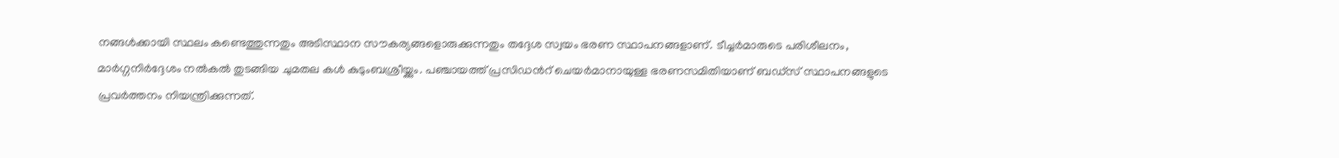നങ്ങള്‍ക്കായി സ്ഥലം കണ്ടെത്തുന്നതും അടിസ്ഥാന സൗകര്യങ്ങളൊരുക്കുന്നതും തദ്ദേശ സ്വയം ഭരണ സ്ഥാപനങ്ങളാണ്. ടീച്ചര്‍മാരുടെ പരിശീലനം, മാര്‍ഗ്ഗനിര്‍ദ്ദേശം നല്‍കല്‍ തുടങ്ങിയ ചുമതല കള്‍ കുടുംബശ്രീയ്ക്കും. പഞ്ചായത്ത് പ്രസിഡന്‍റ് ചെയര്‍മാനായുള്ള ഭരണസമിതിയാണ് ബഡ്സ് സ്ഥാപനങ്ങളുടെ പ്രവര്‍ത്തനം നിയന്ത്രിക്കുന്നത്.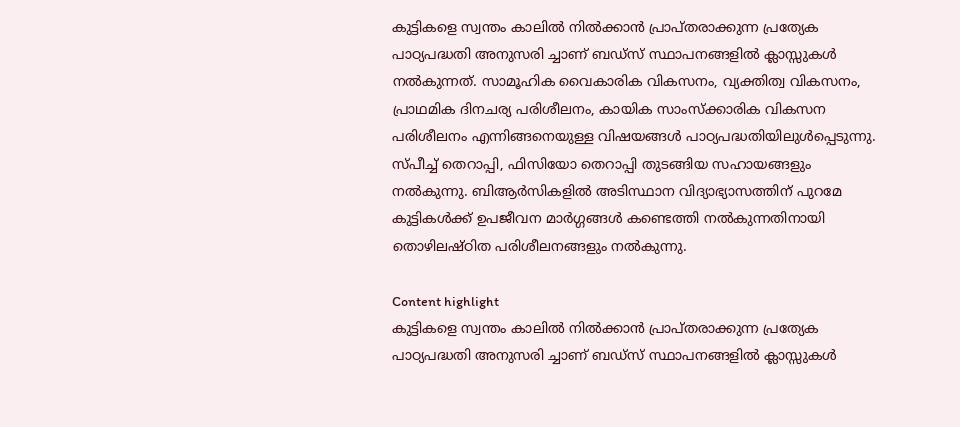കുട്ടികളെ സ്വന്തം കാലില്‍ നില്‍ക്കാന്‍ പ്രാപ്തരാക്കുന്ന പ്രത്യേക പാഠ്യപദ്ധതി അനുസരി ച്ചാണ് ബഡ്സ് സ്ഥാപനങ്ങളില്‍ ക്ലാസ്സുകള്‍ നല്‍കുന്നത്. സാമൂഹിക വൈകാരിക വികസനം, വ്യക്തിത്വ വികസനം, പ്രാഥമിക ദിനചര്യ പരിശീലനം, കായിക സാംസ്ക്കാരിക വികസന പരിശീലനം എന്നിങ്ങനെയുള്ള വിഷയങ്ങള്‍ പാഠ്യപദ്ധതിയിലുള്‍പ്പെടുന്നു. സ്പീച്ച് തെറാപ്പി, ഫിസിയോ തെറാപ്പി തുടങ്ങിയ സഹായങ്ങളും നല്‍കുന്നു. ബിആര്‍സികളില്‍ അടിസ്ഥാന വിദ്യാഭ്യാസത്തിന് പുറമേ കുട്ടികള്‍ക്ക് ഉപജീവന മാര്‍ഗ്ഗങ്ങള്‍ കണ്ടെത്തി നല്‍കുന്നതിനായി തൊഴിലഷ്ഠിത പരിശീലനങ്ങളും നല്‍കുന്നു.

Content highlight
കുട്ടികളെ സ്വന്തം കാലില്‍ നില്‍ക്കാന്‍ പ്രാപ്തരാക്കുന്ന പ്രത്യേക പാഠ്യപദ്ധതി അനുസരി ച്ചാണ് ബഡ്സ് സ്ഥാപനങ്ങളില്‍ ക്ലാസ്സുകള്‍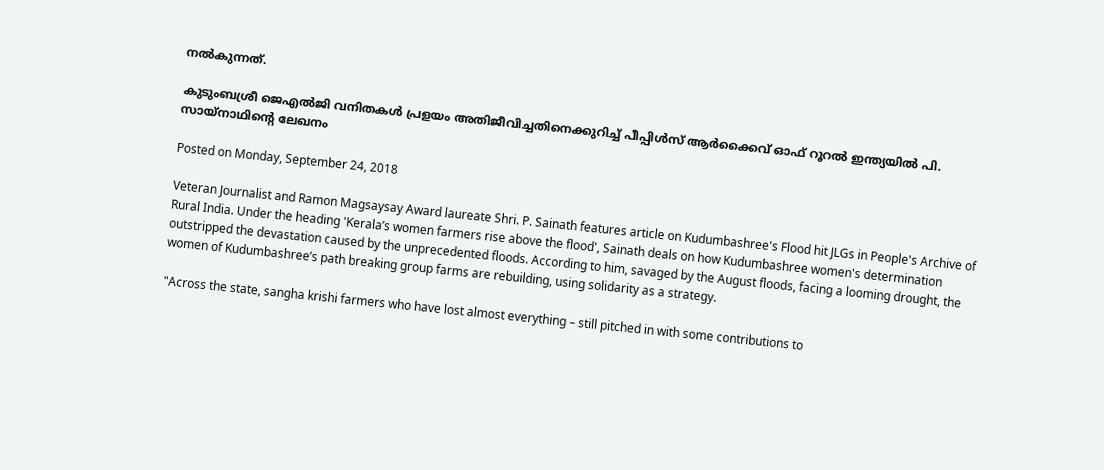നല്‍കുന്നത്.

കുടുംബശ്രീ ജെഎല്‍ജി വനിതകള്‍ പ്രളയം അതിജീവിച്ചതിനെക്കുറിച്ച് പീപ്പിള്‍സ് ആര്‍ക്കൈവ് ഓഫ് റൂറല്‍ ഇന്ത്യയില്‍ പി. സായ്‌നാഥിന്റെ ലേഖനം

Posted on Monday, September 24, 2018

Veteran Journalist and Ramon Magsaysay Award laureate Shri. P. Sainath features article on Kudumbashree's Flood hit JLGs in People's Archive of Rural India. Under the heading 'Kerala’s women farmers rise above the flood', Sainath deals on how Kudumbashree women's determination outstripped the devastation caused by the unprecedented floods. According to him, savaged by the August floods, facing a looming drought, the women of Kudumbashree’s path breaking group farms are rebuilding, using solidarity as a strategy.

"Across the state, sangha krishi farmers who have lost almost everything – still pitched in with some contributions to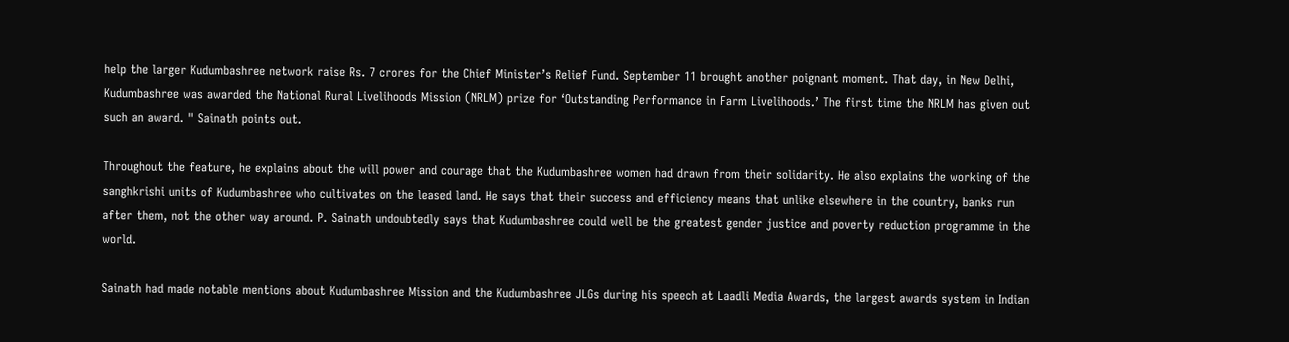help the larger Kudumbashree network raise Rs. 7 crores for the Chief Minister’s Relief Fund. September 11 brought another poignant moment. That day, in New Delhi, Kudumbashree was awarded the National Rural Livelihoods Mission (NRLM) prize for ‘Outstanding Performance in Farm Livelihoods.’ The first time the NRLM has given out such an award. " Sainath points out.

Throughout the feature, he explains about the will power and courage that the Kudumbashree women had drawn from their solidarity. He also explains the working of the sanghkrishi units of Kudumbashree who cultivates on the leased land. He says that their success and efficiency means that unlike elsewhere in the country, banks run after them, not the other way around. P. Sainath undoubtedly says that Kudumbashree could well be the greatest gender justice and poverty reduction programme in the world.

Sainath had made notable mentions about Kudumbashree Mission and the Kudumbashree JLGs during his speech at Laadli Media Awards, the largest awards system in Indian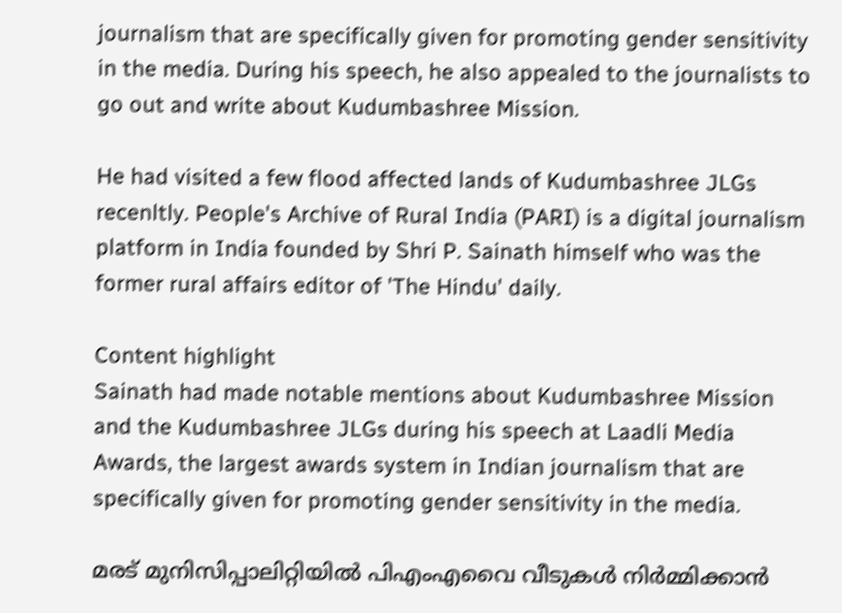journalism that are specifically given for promoting gender sensitivity in the media. During his speech, he also appealed to the journalists to go out and write about Kudumbashree Mission.

He had visited a few flood affected lands of Kudumbashree JLGs recenltly. People's Archive of Rural India (PARI) is a digital journalism platform in India founded by Shri P. Sainath himself who was the former rural affairs editor of 'The Hindu' daily.

Content highlight
Sainath had made notable mentions about Kudumbashree Mission and the Kudumbashree JLGs during his speech at Laadli Media Awards, the largest awards system in Indian journalism that are specifically given for promoting gender sensitivity in the media.

മരട് മുനിസിപ്പാലിറ്റിയില്‍ പിഎംഎവൈ വീടുകള്‍ നിര്‍മ്മിക്കാന്‍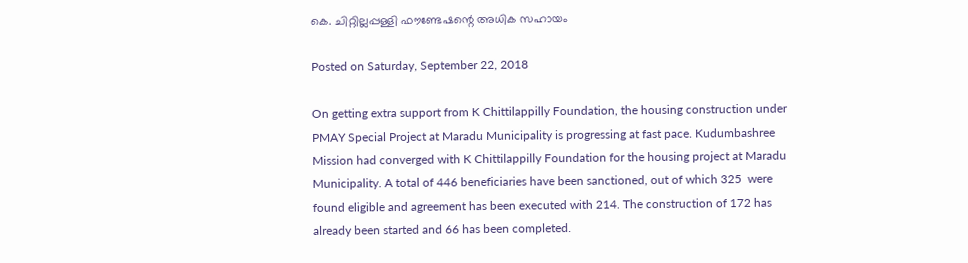കെ. ചിറ്റില്ലപ്പള്ളി ഫൗണ്ടേഷന്റെ അധിക സഹായം

Posted on Saturday, September 22, 2018

On getting extra support from K Chittilappilly Foundation, the housing construction under PMAY Special Project at Maradu Municipality is progressing at fast pace. Kudumbashree Mission had converged with K Chittilappilly Foundation for the housing project at Maradu Municipality. A total of 446 beneficiaries have been sanctioned, out of which 325  were found eligible and agreement has been executed with 214. The construction of 172 has already been started and 66 has been completed.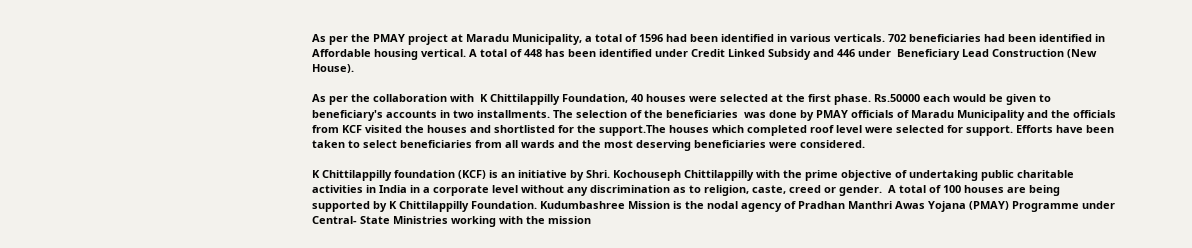As per the PMAY project at Maradu Municipality, a total of 1596 had been identified in various verticals. 702 beneficiaries had been identified in Affordable housing vertical. A total of 448 has been identified under Credit Linked Subsidy and 446 under  Beneficiary Lead Construction (New House).

As per the collaboration with  K Chittilappilly Foundation, 40 houses were selected at the first phase. Rs.50000 each would be given to beneficiary's accounts in two installments. The selection of the beneficiaries  was done by PMAY officials of Maradu Municipality and the officials from KCF visited the houses and shortlisted for the support.The houses which completed roof level were selected for support. Efforts have been taken to select beneficiaries from all wards and the most deserving beneficiaries were considered.

K Chittilappilly foundation (KCF) is an initiative by Shri. Kochouseph Chittilappilly with the prime objective of undertaking public charitable activities in India in a corporate level without any discrimination as to religion, caste, creed or gender.  A total of 100 houses are being supported by K Chittilappilly Foundation. Kudumbashree Mission is the nodal agency of Pradhan Manthri Awas Yojana (PMAY) Programme under Central- State Ministries working with the mission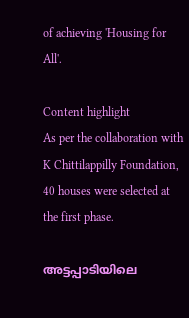of achieving 'Housing for All'.

Content highlight
As per the collaboration with K Chittilappilly Foundation, 40 houses were selected at the first phase.

അട്ടപ്പാടിയിലെ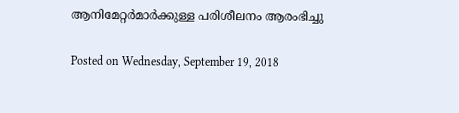ആനിമേറ്റര്‍മാര്‍ക്കുള്ള പരിശീലനം ആരംഭിച്ചു

Posted on Wednesday, September 19, 2018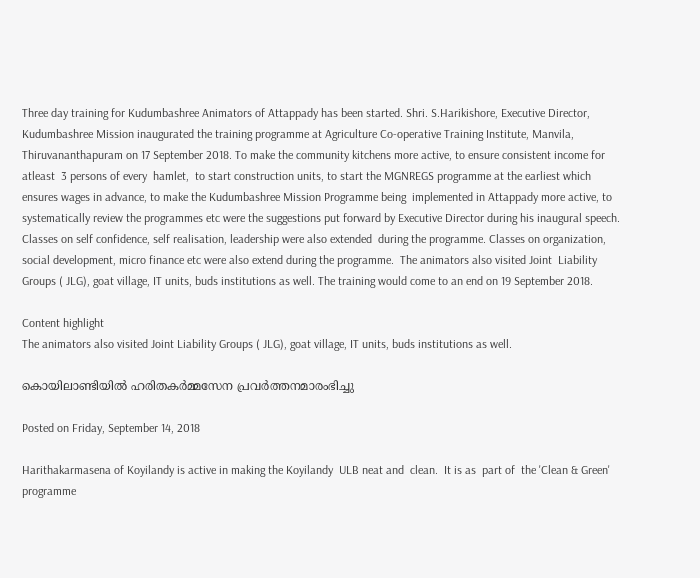Three day training for Kudumbashree Animators of Attappady has been started. Shri. S.Harikishore, Executive Director, Kudumbashree Mission inaugurated the training programme at Agriculture Co-operative Training Institute, Manvila, Thiruvananthapuram on 17 September 2018. To make the community kitchens more active, to ensure consistent income for  atleast  3 persons of every  hamlet,  to start construction units, to start the MGNREGS programme at the earliest which ensures wages in advance, to make the Kudumbashree Mission Programme being  implemented in Attappady more active, to  systematically review the programmes etc were the suggestions put forward by Executive Director during his inaugural speech. Classes on self confidence, self realisation, leadership were also extended  during the programme. Classes on organization, social development, micro finance etc were also extend during the programme.  The animators also visited Joint  Liability Groups ( JLG), goat village, IT units, buds institutions as well. The training would come to an end on 19 September 2018.

Content highlight
The animators also visited Joint Liability Groups ( JLG), goat village, IT units, buds institutions as well.

കൊയിലാണ്ടിയില്‍ ഹരിതകര്‍മ്മസേന പ്രവര്‍ത്തനമാരംഭിച്ചു

Posted on Friday, September 14, 2018

Harithakarmasena of Koyilandy is active in making the Koyilandy  ULB neat and  clean.  It is as  part of  the 'Clean & Green' programme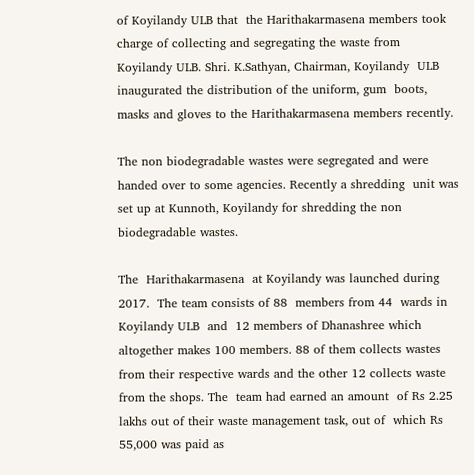of Koyilandy ULB that  the Harithakarmasena members took  charge of collecting and segregating the waste from Koyilandy ULB. Shri. K.Sathyan, Chairman, Koyilandy  ULB inaugurated the distribution of the uniform, gum  boots, masks and gloves to the Harithakarmasena members recently.

The non biodegradable wastes were segregated and were  handed over to some agencies. Recently a shredding  unit was set up at Kunnoth, Koyilandy for shredding the non biodegradable wastes.

The  Harithakarmasena  at Koyilandy was launched during 2017.  The team consists of 88  members from 44  wards in Koyilandy ULB  and  12 members of Dhanashree which altogether makes 100 members. 88 of them collects wastes from their respective wards and the other 12 collects waste from the shops. The  team had earned an amount  of Rs 2.25 lakhs out of their waste management task, out of  which Rs 55,000 was paid as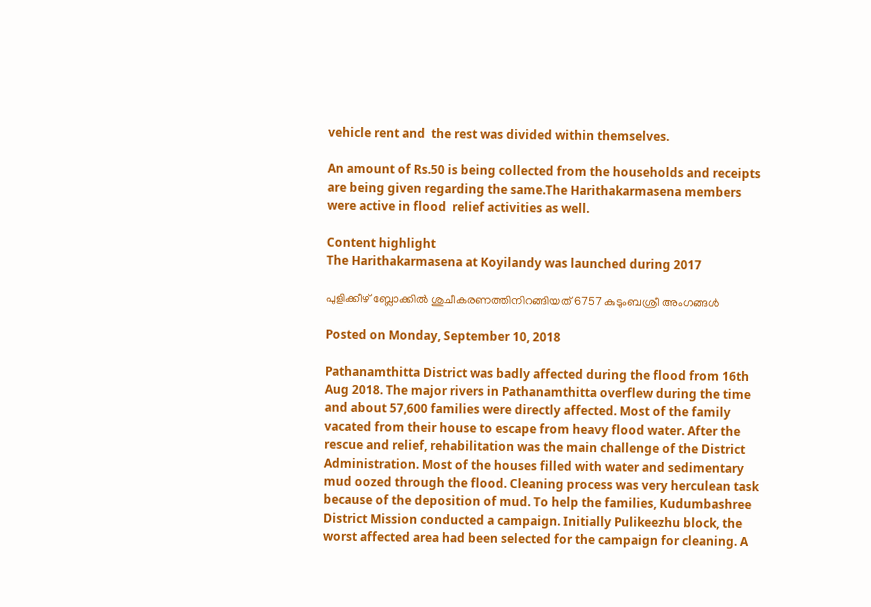vehicle rent and  the rest was divided within themselves.

An amount of Rs.50 is being collected from the households and receipts are being given regarding the same.The Harithakarmasena members were active in flood  relief activities as well.

Content highlight
The Harithakarmasena at Koyilandy was launched during 2017

പുളിക്കീഴ് ബ്ലോക്കില്‍ ശുചീകരണത്തിനിറങ്ങിയത് 6757 കുടുംബശ്രീ അംഗങ്ങള്‍

Posted on Monday, September 10, 2018

Pathanamthitta District was badly affected during the flood from 16th Aug 2018. The major rivers in Pathanamthitta overflew during the time and about 57,600 families were directly affected. Most of the family vacated from their house to escape from heavy flood water. After the rescue and relief, rehabilitation was the main challenge of the District Administration. Most of the houses filled with water and sedimentary mud oozed through the flood. Cleaning process was very herculean task because of the deposition of mud. To help the families, Kudumbashree District Mission conducted a campaign. Initially Pulikeezhu block, the worst affected area had been selected for the campaign for cleaning. A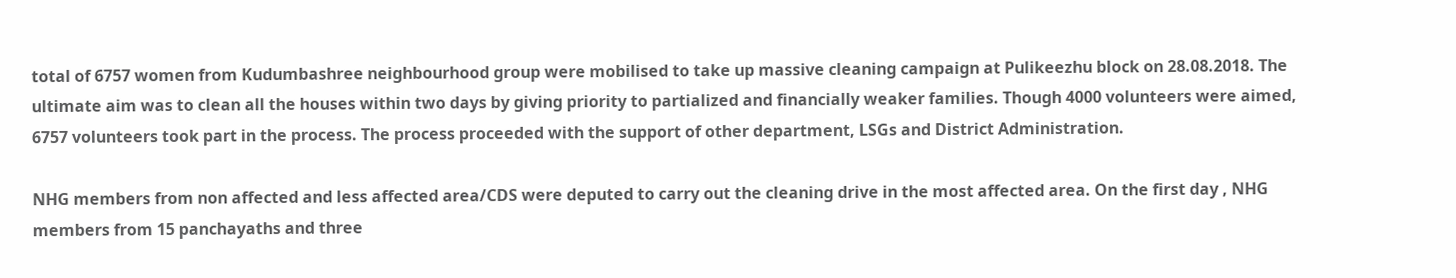total of 6757 women from Kudumbashree neighbourhood group were mobilised to take up massive cleaning campaign at Pulikeezhu block on 28.08.2018. The ultimate aim was to clean all the houses within two days by giving priority to partialized and financially weaker families. Though 4000 volunteers were aimed, 6757 volunteers took part in the process. The process proceeded with the support of other department, LSGs and District Administration.

NHG members from non affected and less affected area/CDS were deputed to carry out the cleaning drive in the most affected area. On the first day , NHG members from 15 panchayaths and three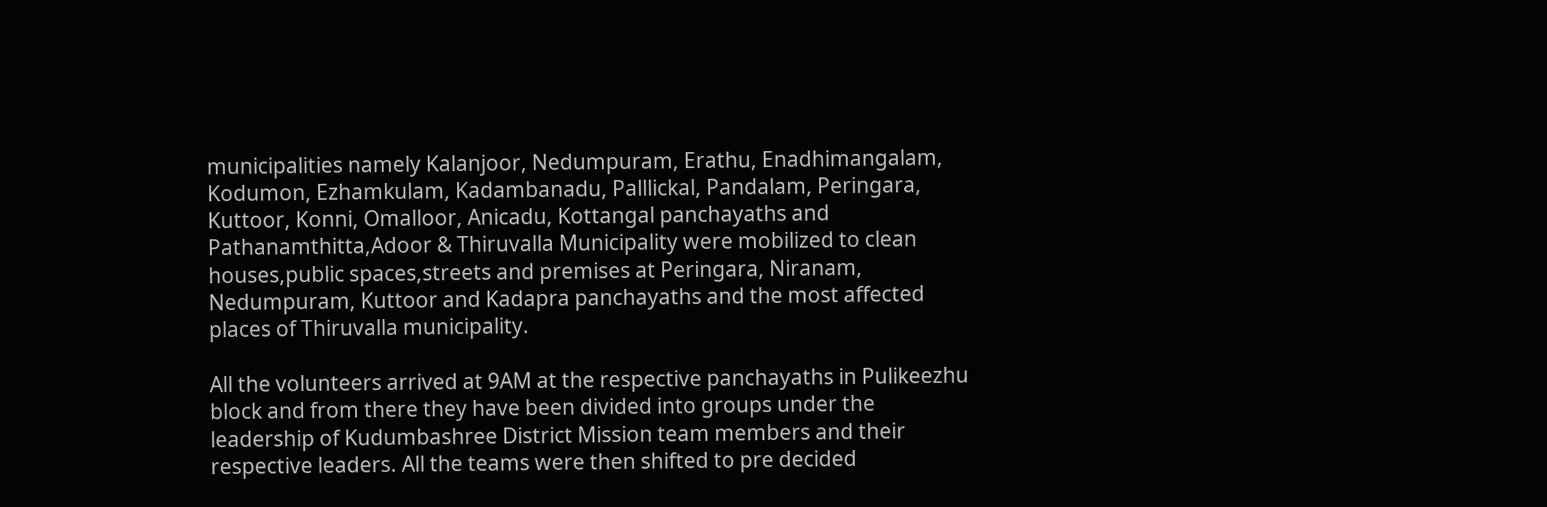municipalities namely Kalanjoor, Nedumpuram, Erathu, Enadhimangalam, Kodumon, Ezhamkulam, Kadambanadu, Palllickal, Pandalam, Peringara, Kuttoor, Konni, Omalloor, Anicadu, Kottangal panchayaths and Pathanamthitta,Adoor & Thiruvalla Municipality were mobilized to clean houses,public spaces,streets and premises at Peringara, Niranam, Nedumpuram, Kuttoor and Kadapra panchayaths and the most affected places of Thiruvalla municipality.

All the volunteers arrived at 9AM at the respective panchayaths in Pulikeezhu block and from there they have been divided into groups under the leadership of Kudumbashree District Mission team members and their respective leaders. All the teams were then shifted to pre decided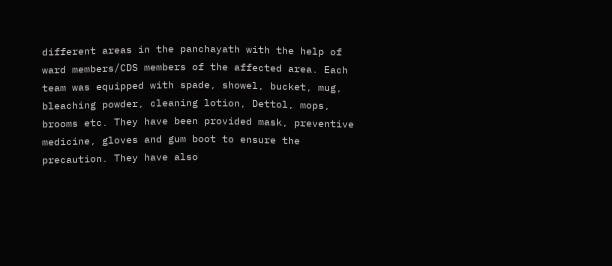different areas in the panchayath with the help of ward members/CDS members of the affected area. Each team was equipped with spade, showel, bucket, mug, bleaching powder, cleaning lotion, Dettol, mops, brooms etc. They have been provided mask, preventive medicine, gloves and gum boot to ensure the precaution. They have also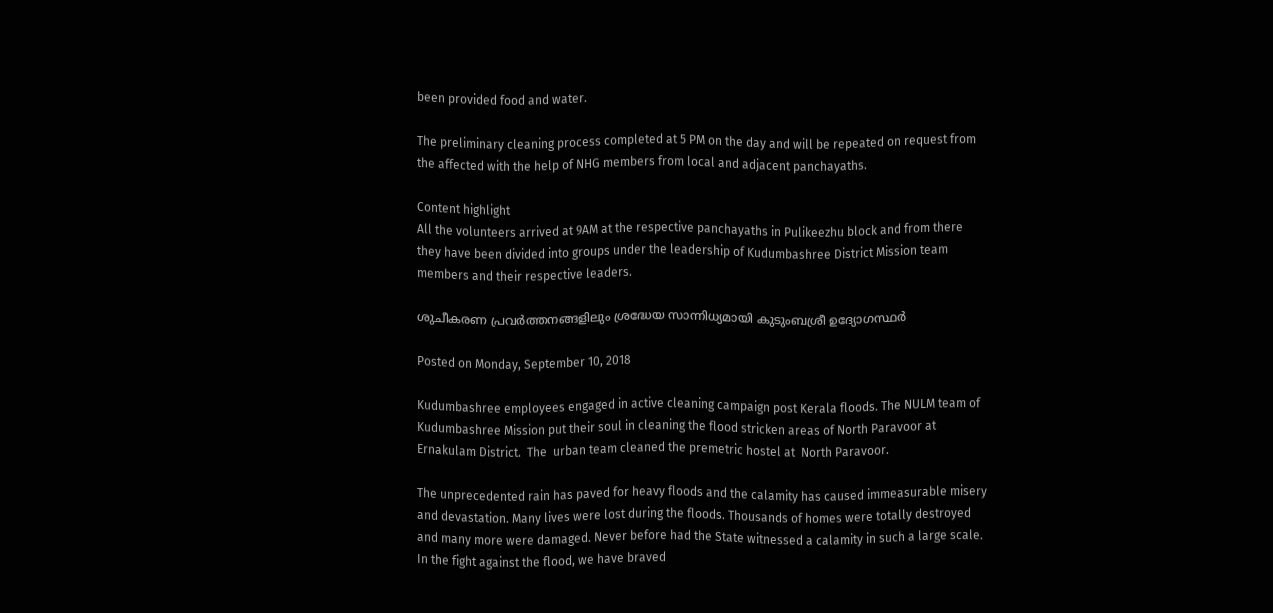been provided food and water.

The preliminary cleaning process completed at 5 PM on the day and will be repeated on request from the affected with the help of NHG members from local and adjacent panchayaths.

Content highlight
All the volunteers arrived at 9AM at the respective panchayaths in Pulikeezhu block and from there they have been divided into groups under the leadership of Kudumbashree District Mission team members and their respective leaders.

ശുചീകരണ പ്രവര്‍ത്തനങ്ങളിലും ശ്രദ്ധേയ സാന്നിധ്യമായി കുടുംബശ്രീ ഉദ്യോഗസ്ഥര്‍

Posted on Monday, September 10, 2018

Kudumbashree employees engaged in active cleaning campaign post Kerala floods. The NULM team of Kudumbashree Mission put their soul in cleaning the flood stricken areas of North Paravoor at Ernakulam District.  The  urban team cleaned the premetric hostel at  North Paravoor.

The unprecedented rain has paved for heavy floods and the calamity has caused immeasurable misery and devastation. Many lives were lost during the floods. Thousands of homes were totally destroyed and many more were damaged. Never before had the State witnessed a calamity in such a large scale. In the fight against the flood, we have braved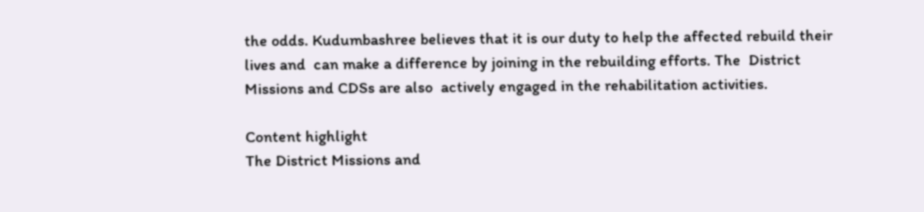the odds. Kudumbashree believes that it is our duty to help the affected rebuild their lives and  can make a difference by joining in the rebuilding efforts. The  District Missions and CDSs are also  actively engaged in the rehabilitation activities.

Content highlight
The District Missions and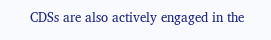CDSs are also actively engaged in the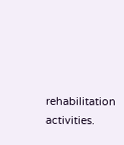rehabilitation activities.